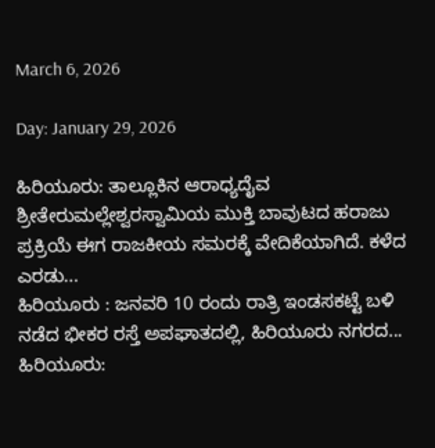March 6, 2026

Day: January 29, 2026

ಹಿರಿಯೂರು: ತಾಲ್ಲೂಕಿನ ಆರಾಧ್ಯದೈವ ಶ್ರೀತೇರುಮಲ್ಲೇಶ್ವರಸ್ವಾಮಿಯ ಮುಕ್ತಿ ಬಾವುಟದ ಹರಾಜು ಪ್ರಕ್ರಿಯೆ ಈಗ ರಾಜಕೀಯ ಸಮರಕ್ಕೆ ವೇದಿಕೆಯಾಗಿದೆ. ಕಳೆದ ಎರಡು...
ಹಿರಿಯೂರು : ಜನವರಿ 10 ರಂದು ರಾತ್ರಿ ಇಂಡಸಕಟ್ಟೆ ಬಳಿ ನಡೆದ ಭೀಕರ ರಸ್ತೆ ಅಪಘಾತದಲ್ಲಿ, ಹಿರಿಯೂರು ನಗರದ...
ಹಿರಿಯೂರು: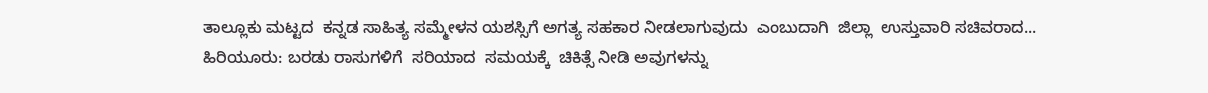ತಾಲ್ಲೂಕು ಮಟ್ಟದ  ಕನ್ನಡ ಸಾಹಿತ್ಯ ಸಮ್ಮೇಳನ ಯಶಸ್ಸಿಗೆ ಅಗತ್ಯ ಸಹಕಾರ ನೀಡಲಾಗುವುದು  ಎಂಬುದಾಗಿ  ಜಿಲ್ಲಾ  ಉಸ್ತುವಾರಿ ಸಚಿವರಾದ...
ಹಿರಿಯೂರು: ಬರಡು ರಾಸುಗಳಿಗೆ  ಸರಿಯಾದ  ಸಮಯಕ್ಕೆ  ಚಿಕಿತ್ಸೆ ನೀಡಿ ಅವುಗಳನ್ನು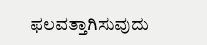ಫಲವತ್ತಾಗಿಸುವುದು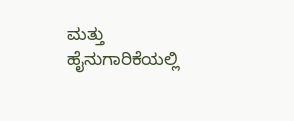ಮತ್ತು ಹೈನುಗಾರಿಕೆಯಲ್ಲಿ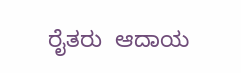ರೈತರು  ಆದಾಯ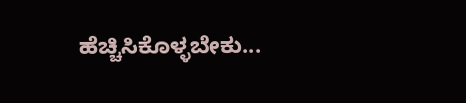ಹೆಚ್ಚಿಸಿಕೊಳ್ಳಬೇಕು...